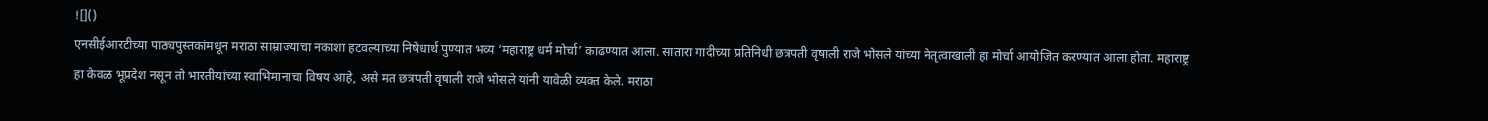![]()
एनसीईआरटीच्या पाठ्यपुस्तकांमधून मराठा साम्राज्याचा नकाशा हटवल्याच्या निषेधार्थ पुण्यात भव्य ‘महाराष्ट्र धर्म मोर्चा’ काढण्यात आला. सातारा गादीच्या प्रतिनिधी छत्रपती वृषाली राजे भोसले यांच्या नेतृत्वाखाली हा मोर्चा आयोजित करण्यात आला होता. महाराष्ट्र हा केवळ भूप्रदेश नसून तो भारतीयांच्या स्वाभिमानाचा विषय आहे, असे मत छत्रपती वृषाली राजे भोसले यांनी यावेळी व्यक्त केले. मराठा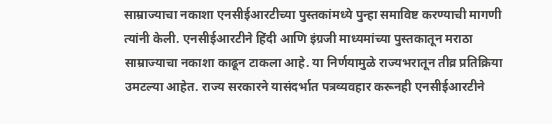साम्राज्याचा नकाशा एनसीईआरटीच्या पुस्तकांमध्ये पुन्हा समाविष्ट करण्याची मागणी त्यांनी केली. एनसीईआरटीने हिंदी आणि इंग्रजी माध्यमांच्या पुस्तकातून मराठा साम्राज्याचा नकाशा काढून टाकला आहे. या निर्णयामुळे राज्यभरातून तीव्र प्रतिक्रिया उमटल्या आहेत. राज्य सरकारने यासंदर्भात पत्रव्यवहार करूनही एनसीईआरटीने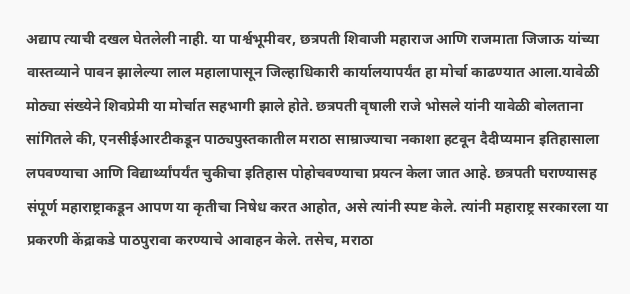अद्याप त्याची दखल घेतलेली नाही. या पार्श्वभूमीवर, छत्रपती शिवाजी महाराज आणि राजमाता जिजाऊ यांच्या वास्तव्याने पावन झालेल्या लाल महालापासून जिल्हाधिकारी कार्यालयापर्यंत हा मोर्चा काढण्यात आला.यावेळी मोठ्या संख्येने शिवप्रेमी या मोर्चात सहभागी झाले होते. छत्रपती वृषाली राजे भोसले यांनी यावेळी बोलताना सांगितले की, एनसीईआरटीकडून पाठ्यपुस्तकातील मराठा साम्राज्याचा नकाशा हटवून दैदीप्यमान इतिहासाला लपवण्याचा आणि विद्यार्थ्यांपर्यंत चुकीचा इतिहास पोहोचवण्याचा प्रयत्न केला जात आहे. छत्रपती घराण्यासह संपूर्ण महाराष्ट्राकडून आपण या कृतीचा निषेध करत आहोत, असे त्यांनी स्पष्ट केले. त्यांनी महाराष्ट्र सरकारला या प्रकरणी केंद्राकडे पाठपुरावा करण्याचे आवाहन केले. तसेच, मराठा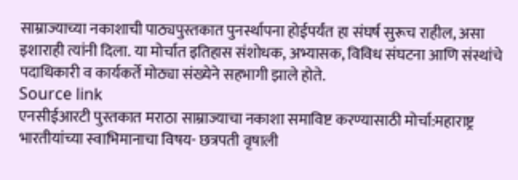साम्राज्याच्या नकाशाची पाठ्यपुस्तकात पुनर्स्थापना होईपर्यंत हा संघर्ष सुरूच राहील, असा इशाराही त्यांनी दिला. या मोर्चात इतिहास संशोधक, अभ्यासक, विविध संघटना आणि संस्थांचे पदाधिकारी व कार्यकर्ते मोठ्या संख्येने सहभागी झाले होते.
Source link
एनसीईआरटी पुस्तकात मराठा साम्राज्याचा नकाशा समाविष्ट करण्यासाठी मोर्चा:महाराष्ट्र भारतीयांच्या स्वाभिमानाचा विषय- छत्रपती वृषाली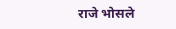राजे भोसले